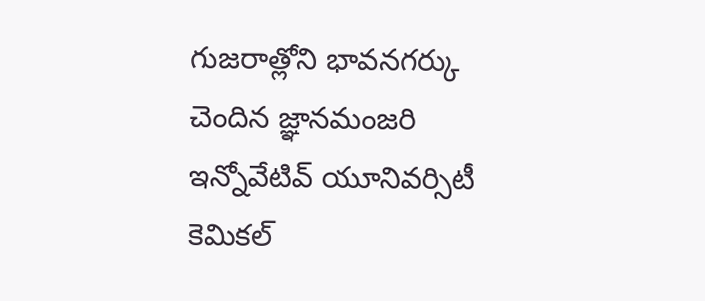గుజరాత్లోని భావనగర్కు చెందిన జ్ఞానమంజరి ఇన్నోవేటివ్ యూనివర్సిటీ కెమికల్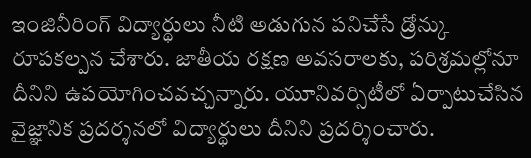ఇంజినీరింగ్ విద్యార్థులు నీటి అడుగున పనిచేసే డ్రోన్కు రూపకల్పన చేశారు. జాతీయ రక్షణ అవసరాలకు, పరిశ్రమల్లోనూ దీనిని ఉపయోగించవచ్చన్నారు. యూనివర్సిటీలో ఏర్పాటుచేసిన వైజ్ఞానిక ప్రదర్శనలో విద్యార్థులు దీనిని ప్రదర్శించారు.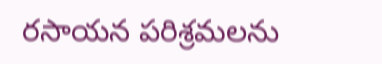రసాయన పరిశ్రమలను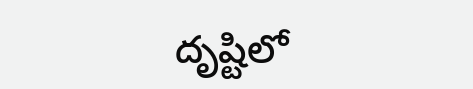దృష్టిలో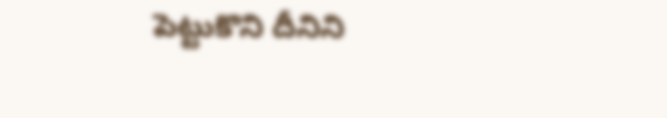పెట్టుకొని దీనిని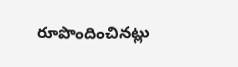రూపొందించినట్లు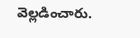వెల్లడించారు.